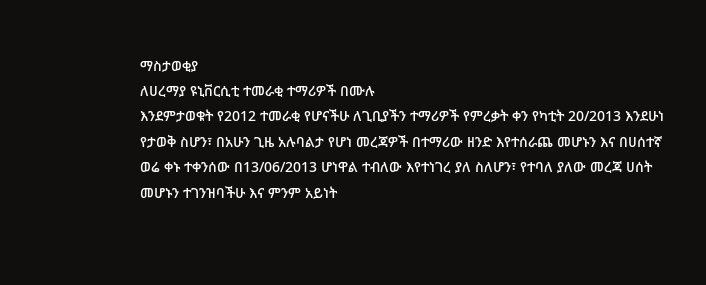ማስታወቂያ
ለሀረማያ ዩኒቨርሲቲ ተመራቂ ተማሪዎች በሙሉ
እንደምታወቁት የ2012 ተመራቂ የሆናችሁ ለጊቢያችን ተማሪዎች የምረቃት ቀን የካቲት 20/2013 እንደሁነ የታወቅ ስሆን፣ በአሁን ጊዜ አሉባልታ የሆነ መረጃዎች በተማሪው ዘንድ እየተሰራጨ መሆኑን እና በሀሰተኛ ወሬ ቀኑ ተቀንሰው በ13/06/2013 ሆነዋል ተብለው እየተነገረ ያለ ስለሆን፣ የተባለ ያለው መረጃ ሀሰት መሆኑን ተገንዝባችሁ እና ምንም አይነት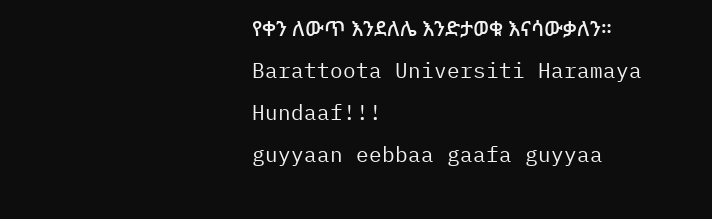የቀን ለውጥ እንደለሌ እንድታወቁ እናሳውቃለን።
Barattoota Universiti Haramaya Hundaaf!!!
guyyaan eebbaa gaafa guyyaa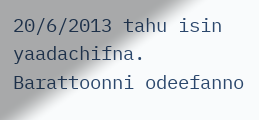20/6/2013 tahu isin yaadachifna.
Barattoonni odeefanno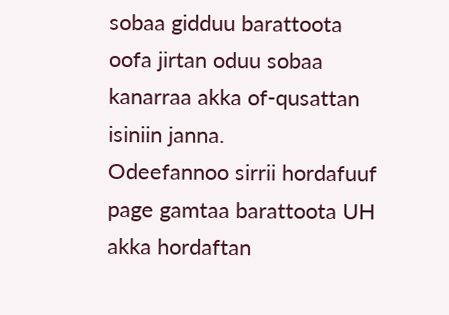sobaa gidduu barattoota oofa jirtan oduu sobaa kanarraa akka of-qusattan isiniin janna.
Odeefannoo sirrii hordafuuf page gamtaa barattoota UH akka hordaftan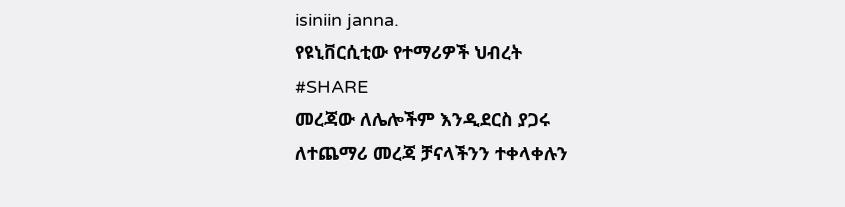isiniin janna.
የዩኒቨርሲቲው የተማሪዎች ህብረት
#SHARE
መረጃው ለሌሎችም እንዲደርስ ያጋሩ
ለተጨማሪ መረጃ ቻናላችንን ተቀላቀሉን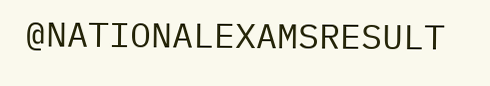@NATIONALEXAMSRESULT